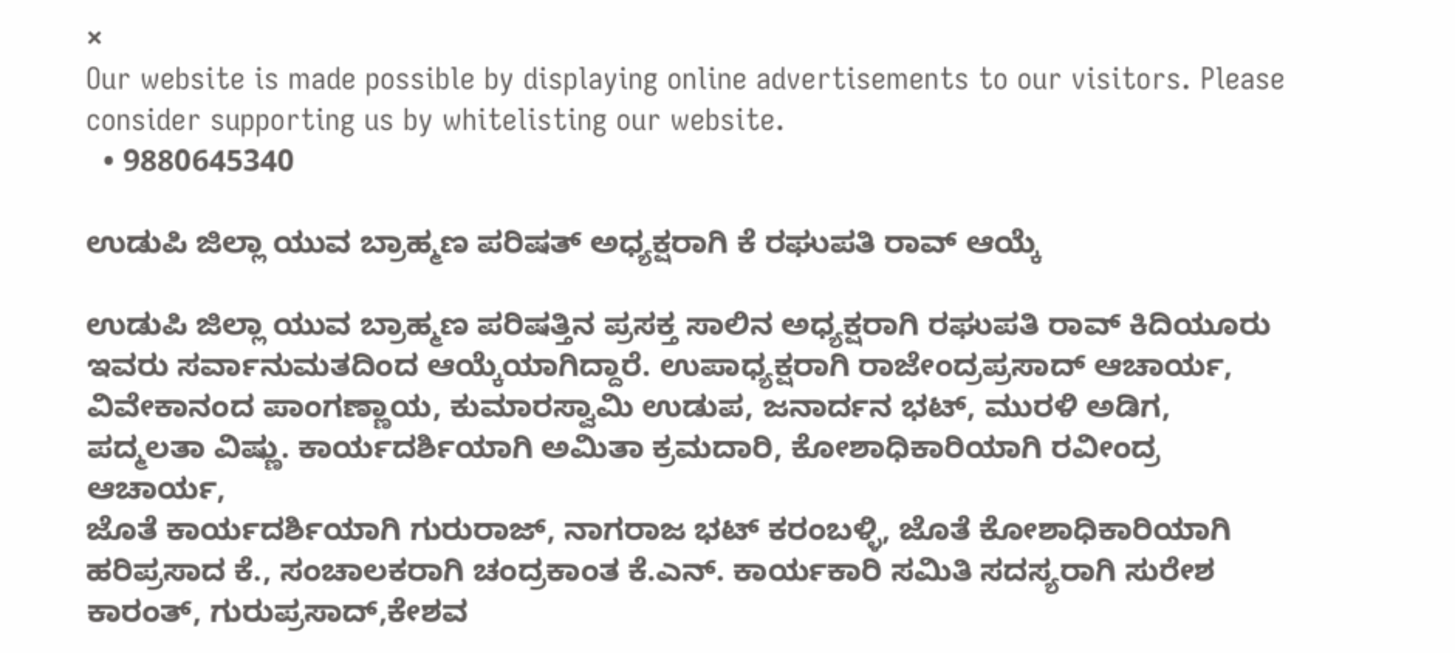×
Our website is made possible by displaying online advertisements to our visitors. Please consider supporting us by whitelisting our website.
  • 9880645340

ಉಡುಪಿ ಜಿಲ್ಲಾ ಯುವ ಬ್ರಾಹ್ಮಣ ಪರಿಷತ್ ಅಧ್ಯಕ್ಷರಾಗಿ ಕೆ ರಘುಪತಿ ರಾವ್ ಆಯ್ಕೆ

ಉಡುಪಿ ಜಿಲ್ಲಾ ಯುವ ಬ್ರಾಹ್ಮಣ ಪರಿಷತ್ತಿನ ಪ್ರಸಕ್ತ ಸಾಲಿನ ಅಧ್ಯಕ್ಷರಾಗಿ ರಘುಪತಿ ರಾವ್ ಕಿದಿಯೂರು ಇವರು ಸರ್ವಾನುಮತದಿಂದ ಆಯ್ಕೆಯಾಗಿದ್ದಾರೆ. ಉಪಾಧ್ಯಕ್ಷರಾಗಿ ರಾಜೇಂದ್ರಪ್ರಸಾದ್ ಆಚಾರ್ಯ, ವಿವೇಕಾನಂದ ಪಾಂಗಣ್ಣಾಯ, ಕುಮಾರಸ್ವಾಮಿ ಉಡುಪ, ಜನಾರ್ದನ ಭಟ್, ಮುರಳಿ ಅಡಿಗ, ಪದ್ಮಲತಾ ವಿಷ್ಣು. ಕಾರ್ಯದರ್ಶಿಯಾಗಿ ಅಮಿತಾ ಕ್ರಮದಾರಿ, ಕೋಶಾಧಿಕಾರಿಯಾಗಿ ರವೀಂದ್ರ ಆಚಾರ್ಯ,
ಜೊತೆ ಕಾರ್ಯದರ್ಶಿಯಾಗಿ ಗುರುರಾಜ್, ನಾಗರಾಜ ಭಟ್ ಕರಂಬಳ್ಳಿ, ಜೊತೆ ಕೋಶಾಧಿಕಾರಿಯಾಗಿ ಹರಿಪ್ರಸಾದ ಕೆ., ಸಂಚಾಲಕರಾಗಿ ಚಂದ್ರಕಾಂತ ಕೆ.ಎನ್. ಕಾರ್ಯಕಾರಿ ಸಮಿತಿ ಸದಸ್ಯರಾಗಿ ಸುರೇಶ ಕಾರಂತ್, ಗುರುಪ್ರಸಾದ್,ಕೇಶವ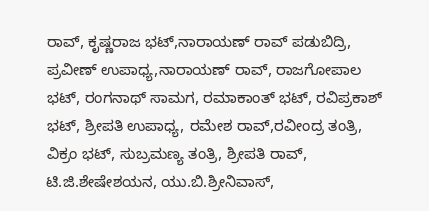ರಾವ್, ಕೃಷ್ಣರಾಜ ಭಟ್,ನಾರಾಯಣ್ ರಾವ್ ಪಡುಬಿದ್ರಿ, ಪ್ರವೀಣ್ ಉಪಾಧ್ಯ,ನಾರಾಯಣ್ ರಾವ್, ರಾಜಗೋಪಾಲ ಭಟ್, ರಂಗನಾಥ್ ಸಾಮಗ, ರಮಾಕಾಂತ್ ಭಟ್, ರವಿಪ್ರಕಾಶ್ ಭಟ್, ಶ್ರೀಪತಿ ಉಪಾಧ್ಯ, ರಮೇಶ ರಾವ್,ರವೀಂದ್ರ ತಂತ್ರಿ, ವಿಕ್ರಂ ಭಟ್, ಸುಬ್ರಮಣ್ಯ ತಂತ್ರಿ, ಶ್ರೀಪತಿ ರಾವ್, ಟಿ.ಜಿ.ಶೇಷೇಶಯನ, ಯು.ಬಿ.ಶ್ರೀನಿವಾಸ್,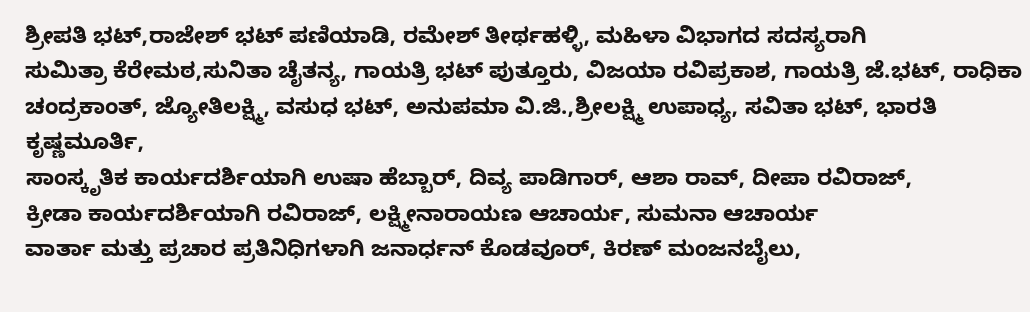ಶ್ರೀಪತಿ ಭಟ್,ರಾಜೇಶ್ ಭಟ್ ಪಣಿಯಾಡಿ, ರಮೇಶ್ ತೀರ್ಥಹಳ್ಳಿ, ಮಹಿಳಾ ವಿಭಾಗದ ಸದಸ್ಯರಾಗಿ
ಸುಮಿತ್ರಾ ಕೆರೇಮಠ,ಸುನಿತಾ ಚೈತನ್ಯ, ಗಾಯತ್ರಿ ಭಟ್ ಪುತ್ತೂರು, ವಿಜಯಾ ರವಿಪ್ರಕಾಶ, ಗಾಯತ್ರಿ ಜೆ.ಭಟ್, ರಾಧಿಕಾ ಚಂದ್ರಕಾಂತ್, ಜ್ಯೋತಿಲಕ್ಷ್ಮಿ, ವಸುಧ ಭಟ್, ಅನುಪಮಾ ವಿ.ಜಿ.,ಶ್ರೀಲಕ್ಷ್ಮಿ ಉಪಾಧ್ಯ, ಸವಿತಾ ಭಟ್, ಭಾರತಿ ಕೃಷ್ಣಮೂರ್ತಿ,
ಸಾಂಸ್ಕೃತಿಕ ಕಾರ್ಯದರ್ಶಿಯಾಗಿ ಉಷಾ ಹೆಬ್ಬಾರ್, ದಿವ್ಯ ಪಾಡಿಗಾರ್, ಆಶಾ ರಾವ್, ದೀಪಾ ರವಿರಾಜ್,
ಕ್ರೀಡಾ ಕಾರ್ಯದರ್ಶಿಯಾಗಿ ರವಿರಾಜ್, ಲಕ್ಷ್ಮೀನಾರಾಯಣ ಆಚಾರ್ಯ, ಸುಮನಾ ಆಚಾರ್ಯ
ವಾರ್ತಾ ಮತ್ತು ಪ್ರಚಾರ ಪ್ರತಿನಿಧಿಗಳಾಗಿ ಜನಾರ್ಧನ್ ಕೊಡವೂರ್, ಕಿರಣ್ ಮಂಜನಬೈಲು,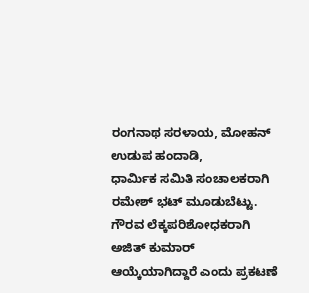ರಂಗನಾಥ ಸರಳಾಯ, ಮೋಹನ್ ಉಡುಪ ಹಂದಾಡಿ,
ಧಾರ್ಮಿಕ ಸಮಿತಿ ಸಂಚಾಲಕರಾಗಿ ರಮೇಶ್ ಭಟ್ ಮೂಡುಬೆಟ್ಟು.
ಗೌರವ ಲೆಕ್ಕಪರಿಶೋಧಕರಾಗಿ ಅಜಿತ್ ಕುಮಾರ್ ಆಯ್ಕೆಯಾಗಿದ್ದಾರೆ ಎಂದು ಪ್ರಕಟಣೆ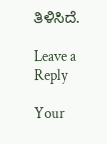ತಿಳಿಸಿದೆ.

Leave a Reply

Your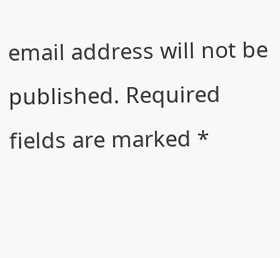email address will not be published. Required fields are marked *